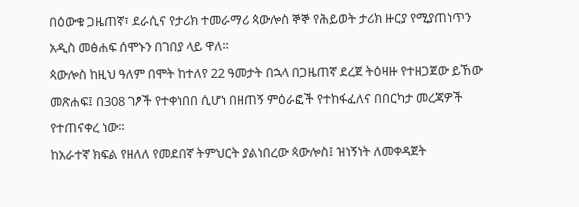በዕውቁ ጋዜጠኛ፣ ደራሲና የታሪክ ተመራማሪ ጳውሎስ ኞኞ የሕይወት ታሪክ ዙርያ የሚያጠነጥን አዲስ መፅሐፍ ሰሞኑን በገበያ ላይ ዋለ፡፡
ጳውሎስ ከዚህ ዓለም በሞት ከተለየ 22 ዓመታት በኋላ በጋዜጠኛ ደረጀ ትዕዛዙ የተዘጋጀው ይኸው መጽሐፍ፤ በ308 ገፆች የተቀነበበ ሲሆነ በዘጠኝ ምዕራፎች የተከፋፈለና በበርካታ መረጃዎች የተጠናቀረ ነው፡፡
ከአራተኛ ክፍል የዘለለ የመደበኛ ትምህርት ያልነበረው ጳውሎስ፤ ዝነኝነት ለመቀዳጀት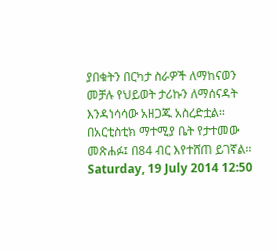ያበቁትን በርካታ ስራዎች ለማከናወን መቻሉ የህይወት ታሪኩን ለማሰናዳት እንዳነሳሳው አዘጋጁ አስረድቷል፡፡ በአርቲስቲክ ማተሚያ ቤት የታተመው መጽሐፉ፤ በ84 ብር እየተሸጠ ይገኛል፡፡
Saturday, 19 July 2014 12:50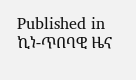Published in
ኪነ-ጥበባዊ ዜና